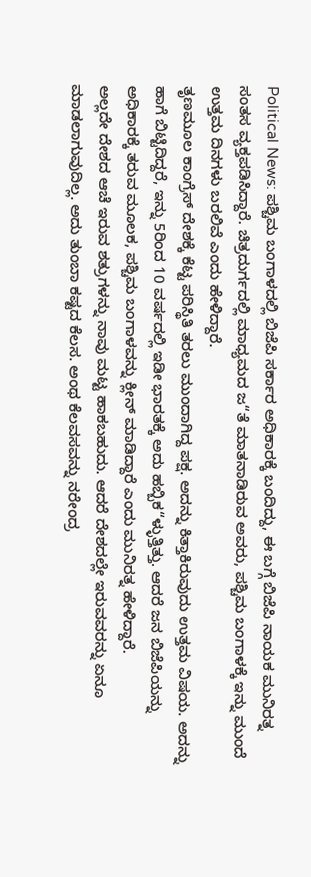Political News: ಪಶ್ಚಿಮ ಬಂಗಾಳದಲ್ಲಿ ಬಿಜೆಪಿ ಸರ್ಕಾರ ಅಧಿಕಾರಕ್ಕೆ ಬಂದಿದ್ದು, ಈ ಬಗ್ಗೆ ಬಿಜೆಪಿ ನಾಯಕ ಮುನಿರತ್ನ ಸಂತಸ ವ್ಯಕ್ತಪಡಿಸಿದ್ದಾರೆ. ಚಿತ್ರದುರ್ಗದಲ್ಲಿ ಮಾಧ್ಯಮದ ಜ“ತೆ ಮಾತನಾಡಿರುವ ಅವರು, ಪಶ್ಚಿಮ ಬಂಗಾಳಕ್ಕೆ ಇನ್ನು ಮುಂದೆ ಉತ್ತಮ ದಿನಗಳು ಬರಲಿವೆ ಎಂದು ಹೇಳಿದ್ದಾರೆ.
ತೃಣಮೂಲ ಕಾಂಗ್ರೆಸ್ ದೇಶಕ್ಕೆ ಕೆಟ್ಟ ಪರಿಸ್ಥಿತಿ ತರಲು ಮುಂದಾಗಿದ್ದ ಪಕ್ಷ. ಅದನ್ನು ಕಿತ್ತಾಕಿರುವುದು ಉತ್ತಮ ವಿಷಯ. ಅದನ್ನು ಹಾಗೆ ಬಿಟ್ಟಿದಿದ್ದರೆ, ಇನ್ನು 5ರಿಂದ 10 ವರ್ಷದಲ್ಲಿ ಇಡೀ ಭಾರತಕ್ಕೆ ಅದು ಹಬ್ಬಿಕ“ಳ್ಳುತ್ತಿತ್ತು. ಆದರೆ ಜನ ಬಿಜೆಪಿಯನ್ನು ಅಧಿಕಾರಕ್ಕೆ ತರುವ ಮೂಲಕ, ಪಶ್ಚಿಮ ಬಂಗಾಳವನ್ನು ಕ್ಲೀನ್ ಮಾಡಿದ್ದಾರೆ ಎಂದು ಮುನಿರತ್ನ ಹೇಳಿದ್ದಾರೆ.
ಅಲ್ಲದೇ ದೇಶದ ಆಚೆ ಇರುವ ಶತ್ರುಗಳನ್ನು ನಾವು ಮಟ್ಟ ಹಾಕಬಹುದು. ಆದರೆ ದೇಶದಲ್ಲೇ ಇರುವವರನ್ನು ಏನೂ ಮಾಡಲಾಗುವುದಿಲ್ಲ. ಅದು ತುಂಬಾ ಕಷ್ಟದ ಕೆಲಸ. ಅಂಥ ಕೆಲವಸವನ್ನು ನರೇಂದ್ರ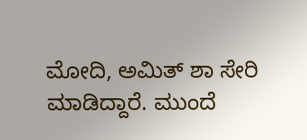ಮೋದಿ, ಅಮಿತ್ ಶಾ ಸೇರಿ ಮಾಡಿದ್ದಾರೆ. ಮುಂದೆ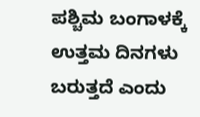ಪಶ್ಚಿಮ ಬಂಗಾಳಕ್ಕೆ ಉತ್ತಮ ದಿನಗಳು ಬರುತ್ತದೆ ಎಂದು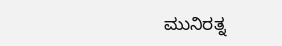ಮುನಿರತ್ನ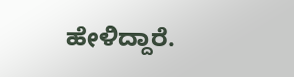ಹೇಳಿದ್ದಾರೆ.